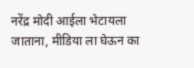नरेंद्र मोदी आईला भेटायला जाताना, मीडिया ला घेऊन का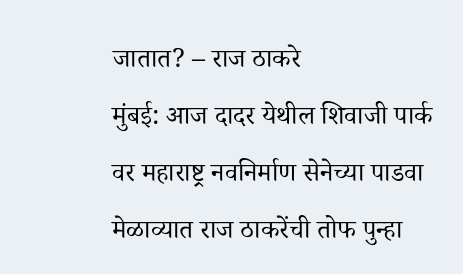जातात? – राज ठाकरे
मुंबई: आज दादर येथील शिवाजी पार्क वर महाराष्ट्र नवनिर्माण सेनेच्या पाडवा मेळाव्यात राज ठाकरेंची तोफ पुन्हा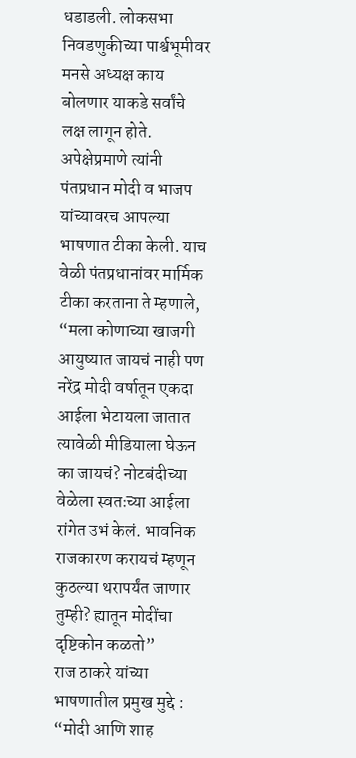धडाडली. लोकसभा निवडणुकीच्या पार्श्वभूमीवर मनसे अध्यक्ष काय बोलणार याकडे सर्वांचे लक्ष लागून होते. अपेक्षेप्रमाणे त्यांनी पंतप्रधान मोदी व भाजप यांच्यावरच आपल्या भाषणात टीका केली. याच वेळी पंतप्रधानांवर मार्मिक टीका करताना ते म्हणाले, “मला कोणाच्या खाजगी आयुष्यात जायचं नाही पण नरेंद्र मोदी वर्षातून एकदा आईला भेटायला जातात त्यावेळी मीडियाला घेऊन का जायचं? नोटबंदीच्या वेळेला स्वतःच्या आईला रांगेत उभं केलं. भावनिक राजकारण करायचं म्हणून कुठल्या थरापर्यंत जाणार तुम्ही? ह्यातून मोदींचा दृष्टिकोन कळतो”
राज ठाकरे यांच्या भाषणातील प्रमुख मुद्दे :
“मोदी आणि शाह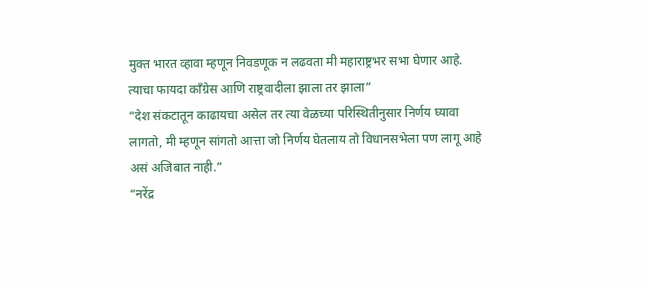मुक्त भारत व्हावा म्हणून निवडणूक न लढवता मी महाराष्ट्रभर सभा घेणार आहे. त्याचा फायदा काँग्रेस आणि राष्ट्रवादीला झाला तर झाला”
“देश संकटातून काढायचा असेल तर त्या वेळच्या परिस्थितीनुसार निर्णय घ्यावा लागतो, मी म्हणून सांगतो आत्ता जो निर्णय घेतलाय तो विधानसभेला पण लागू आहे असं अजिबात नाही.”
“नरेंद्र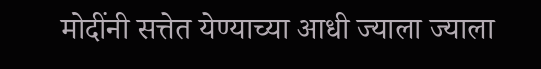मोदींनी सत्तेत येण्याच्या आधी ज्याला ज्याला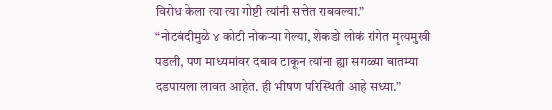विरोध केला त्या त्या गोष्टी त्यांनी सत्तेत राबवल्या.”
“नोटबंदीमुळे ४ कोटी नोकऱ्या गेल्या, शेकडो लोकं रांगेत मृत्यमुखी पडली, पण माध्यमांवर दबाव टाकून त्यांना ह्या सगळ्या बातम्या दडपायला लावत आहेत. ही भीषण परिस्थिती आहे सध्या.”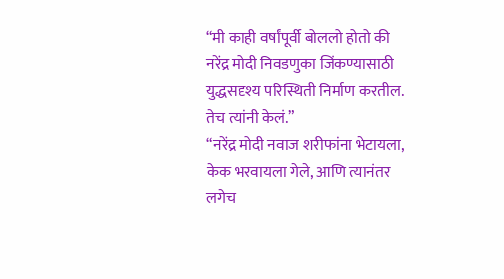“मी काही वर्षांपूर्वी बोललो होतो की नरेंद्र मोदी निवडणुका जिंकण्यासाठी युद्धसदृश्य परिस्थिती निर्माण करतील. तेच त्यांनी केलं.”
“नरेंद्र मोदी नवाज शरीफांना भेटायला, केक भरवायला गेले, आणि त्यानंतर लगेच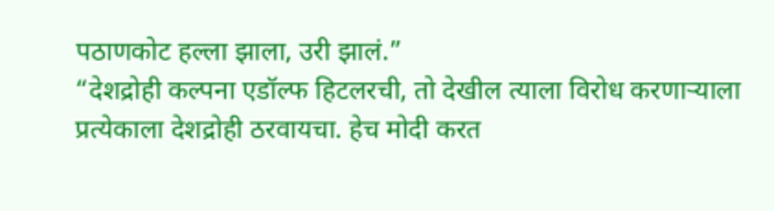पठाणकोट हल्ला झाला, उरी झालं.”
“देशद्रोही कल्पना एडॉल्फ हिटलरची, तो देखील त्याला विरोध करणाऱ्याला प्रत्येकाला देशद्रोही ठरवायचा. हेच मोदी करत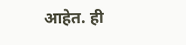आहेत. ही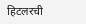हिटलरची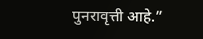पुनरावृत्ती आहे.”